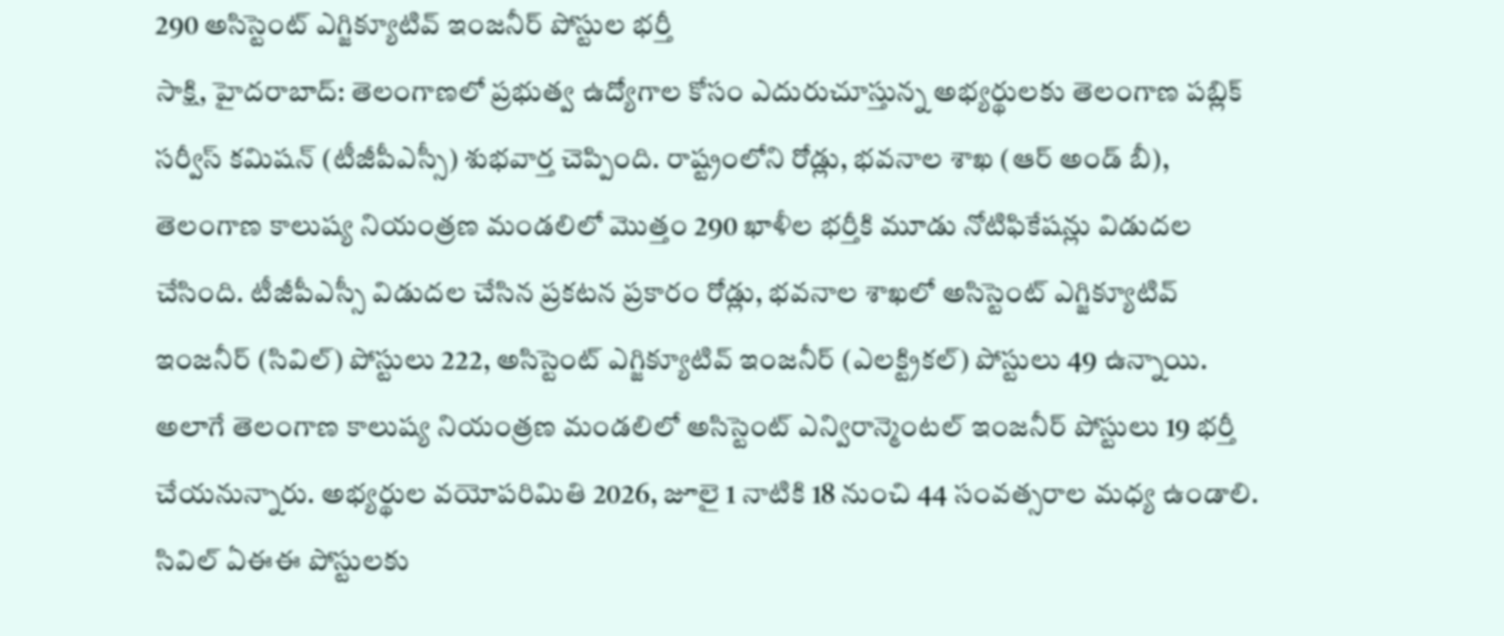290 అసిస్టెంట్ ఎగ్జిక్యూటివ్ ఇంజనీర్ పోస్టుల భర్తీ
సాక్షి, హైదరాబాద్: తెలంగాణలో ప్రభుత్వ ఉద్యోగాల కోసం ఎదురుచూస్తున్న అభ్యర్థులకు తెలంగాణ పబ్లిక్ సర్వీస్ కమిషన్ (టీజీపీఎస్సీ) శుభవార్త చెప్పింది. రాష్ట్రంలోని రోడ్లు, భవనాల శాఖ (ఆర్ అండ్ బీ), తెలంగాణ కాలుష్య నియంత్రణ మండలిలో మొత్తం 290 ఖాళీల భర్తీకి మూడు నోటిఫికేషన్లు విడుదల చేసింది. టీజీపీఎస్సీ విడుదల చేసిన ప్రకటన ప్రకారం రోడ్లు, భవనాల శాఖలో అసిస్టెంట్ ఎగ్జిక్యూటివ్ ఇంజనీర్ (సివిల్) పోస్టులు 222, అసిస్టెంట్ ఎగ్జిక్యూటివ్ ఇంజనీర్ (ఎలక్ట్రికల్) పోస్టులు 49 ఉన్నాయి.
అలాగే తెలంగాణ కాలుష్య నియంత్రణ మండలిలో అసిస్టెంట్ ఎన్విరాన్మెంటల్ ఇంజనీర్ పోస్టులు 19 భర్తీ చేయనున్నారు. అభ్యర్థుల వయోపరిమితి 2026, జూలై 1 నాటికి 18 నుంచి 44 సంవత్సరాల మధ్య ఉండాలి. సివిల్ ఏఈఈ పోస్టులకు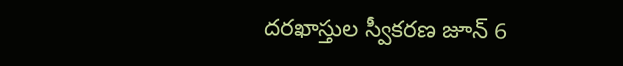దరఖాస్తుల స్వీకరణ జూన్ 6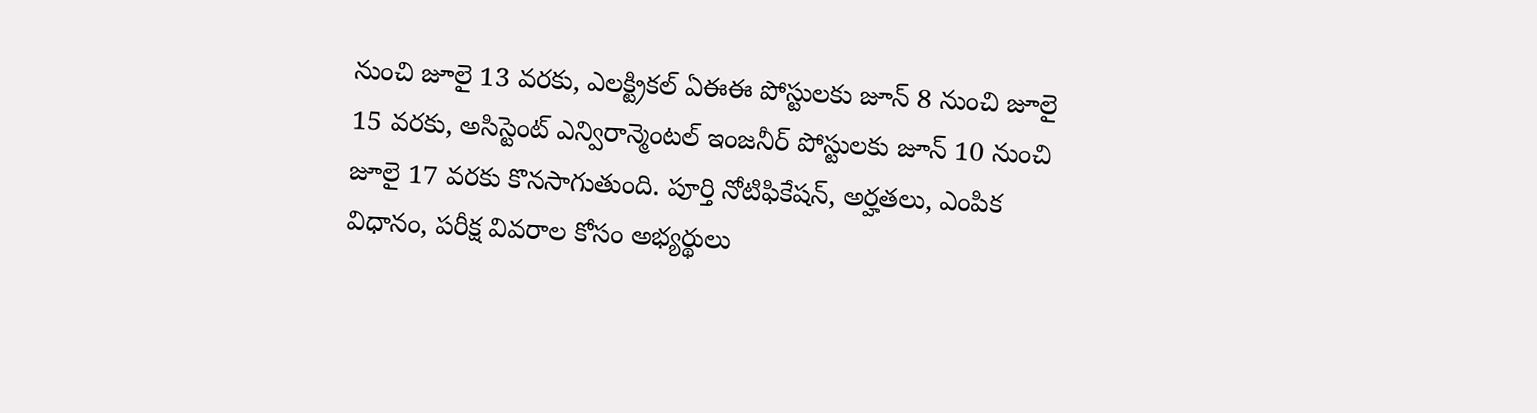నుంచి జూలై 13 వరకు, ఎలక్ట్రికల్ ఏఈఈ పోస్టులకు జూన్ 8 నుంచి జూలై 15 వరకు, అసిస్టెంట్ ఎన్విరాన్మెంటల్ ఇంజనీర్ పోస్టులకు జూన్ 10 నుంచి జూలై 17 వరకు కొనసాగుతుంది. పూర్తి నోటిఫికేషన్, అర్హతలు, ఎంపిక విధానం, పరీక్ష వివరాల కోసం అభ్యర్థులు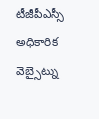టీజీపీఎస్సీ అధికారిక వెబ్సైట్ను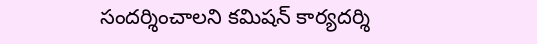సందర్శించాలని కమిషన్ కార్యదర్శి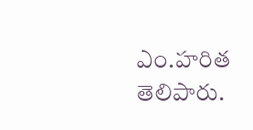ఎం.హరిత తెలిపారు.